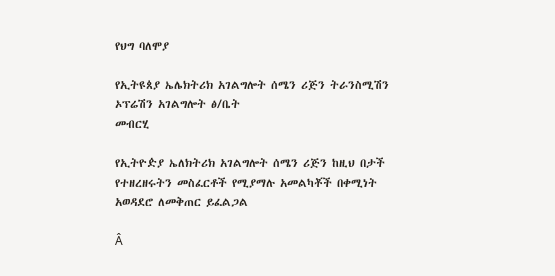የህግ ባለሞያ

የኢትዩጰያ ኤሌክትሪክ አገልግሎት ሰሜን ሪጅን ትራንስሚሽን ኦፕሬሽን አገልግሎት ፅ/ቤት
መብርሂ

የኢትዮዽያ ኤለክትሪክ አገልግሎት ሰሜን ሪጅን ከዚህ በታች የተዘረዘሩትን መስፈርቶች የሚያማሉ አመልካቾች በቀሚነት አወዳደሮ ለመቅጠር ይፈልጋል

Â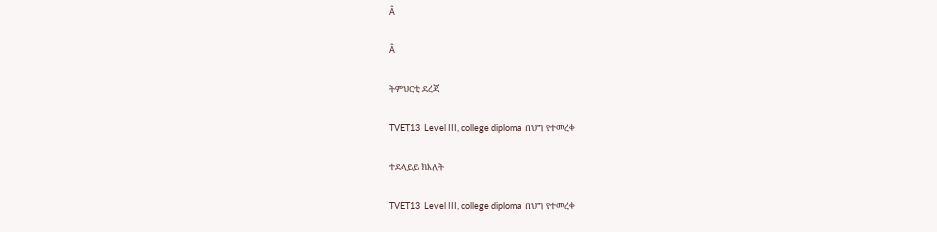Â

Â

ትምህርቲ ደረጃ

TVET13  Level III, college diploma  በህግ የተመረቀ

ተደላይይ ክእለት

TVET13  Level III, college diploma  በህግ የተመረቀ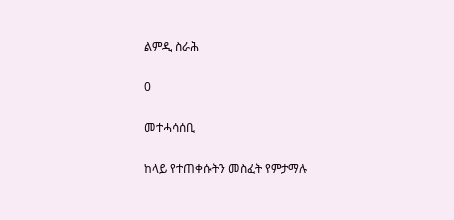ልምዲ ስራሕ

0

መተሓሳሰቢ

ከላይ የተጠቀሱትን መስፈት የምታማሉ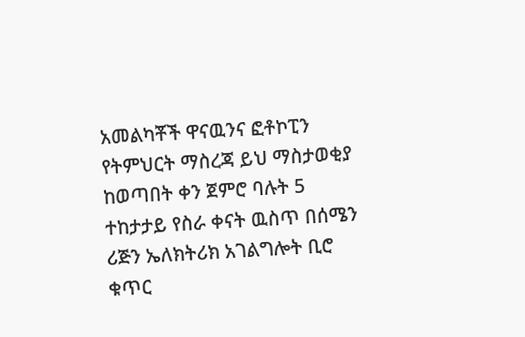አመልካቾች ዋናዉንና ፎቶኮፒን የትምህርት ማስረጃ ይህ ማስታወቂያ ከወጣበት ቀን ጀምሮ ባሉት 5 ተከታታይ የስራ ቀናት ዉስጥ በሰሜን ሪጅን ኤለክትሪክ አገልግሎት ቢሮ ቁጥር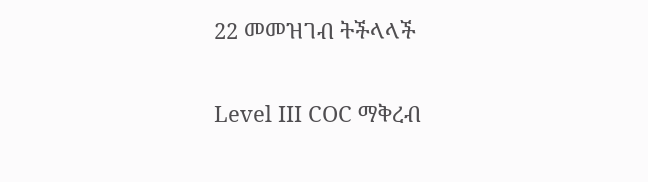22 መመዝገብ ትችላላች

Level III COC ማቅረብ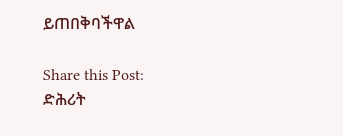ይጠበቅባችዋል

Share this Post:
ድሕሪት